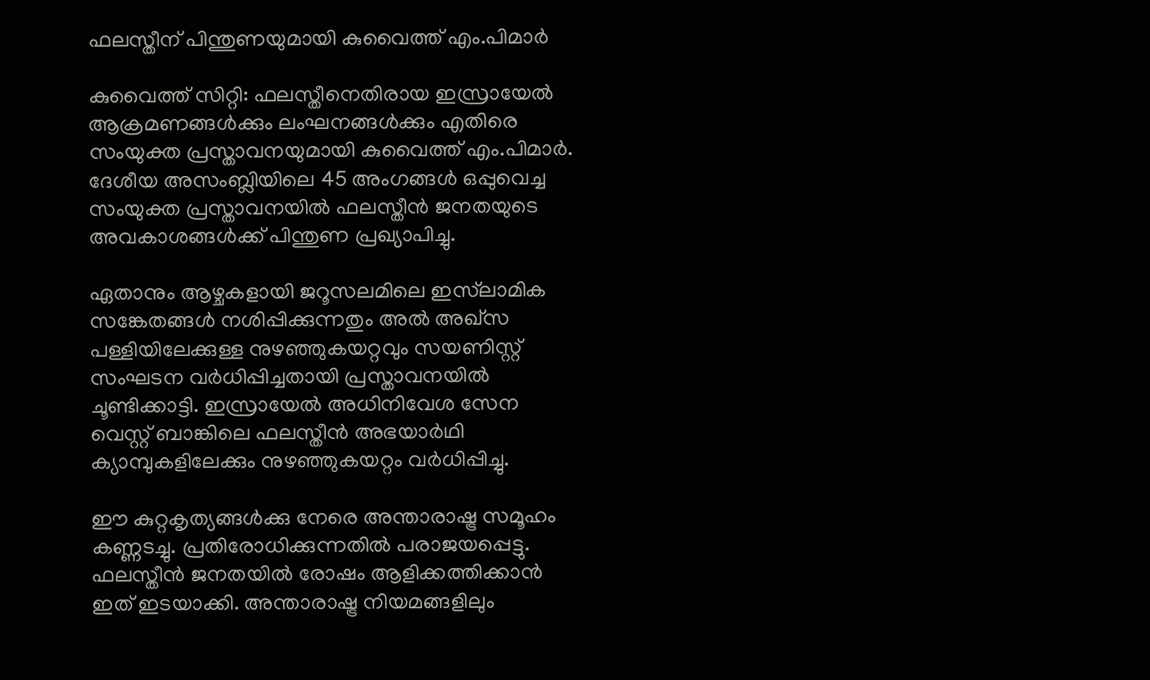ഫലസ്തീന് പിന്തുണയുമായി കുവൈത്ത് എം.പിമാർ

കുവൈത്ത് സിറ്റി: ഫലസ്തീനെതിരായ ഇസ്രായേൽ ആക്രമണങ്ങൾക്കും ലംഘനങ്ങൾക്കും എതിരെ സംയുക്ത പ്രസ്താവനയുമായി കുവൈത്ത് എം.പിമാർ. ദേശീയ അസംബ്ലിയിലെ 45 അംഗങ്ങൾ ഒപ്പുവെച്ച സംയുക്ത പ്രസ്താവനയിൽ ഫലസ്തീൻ ജനതയുടെ അവകാശങ്ങൾക്ക് പിന്തുണ പ്രഖ്യാപിച്ചു.

ഏതാനും ആഴ്ചകളായി ജറൂസലമിലെ ഇസ്‌ലാമിക സങ്കേതങ്ങൾ നശിപ്പിക്കുന്നതും അൽ അഖ്‌സ പള്ളിയിലേക്കുള്ള നുഴഞ്ഞുകയറ്റവും സയണിസ്റ്റ് സംഘടന വർധിപ്പിച്ചതായി പ്രസ്താവനയിൽ ചൂണ്ടിക്കാട്ടി. ഇസ്രായേൽ അധിനിവേശ സേന വെസ്റ്റ് ബാങ്കിലെ ഫലസ്തീൻ അഭയാർഥി ക്യാമ്പുകളിലേക്കും നുഴഞ്ഞുകയറ്റം വർധിപ്പിച്ചു.

ഈ കുറ്റകൃത്യങ്ങൾക്കു നേരെ അന്താരാഷ്ട്ര സമൂഹം കണ്ണടച്ചു. പ്രതിരോധിക്കുന്നതിൽ പരാജയപ്പെട്ടു. ഫലസ്തീൻ ജനതയിൽ രോഷം ആളിക്കത്തിക്കാൻ ഇത് ഇടയാക്കി. അന്താരാഷ്ട്ര നിയമങ്ങളിലും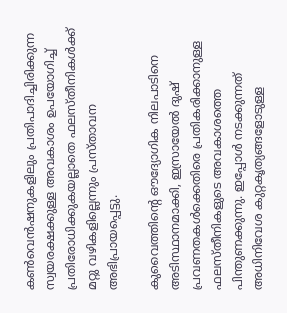കൺവെൻഷനുകളിലും പ്രതിപാദിച്ചിരിക്കുന്ന സ്വയരക്ഷക്കുള്ള അവകാശം ഉപയോഗിച്ച് പ്രതിരോധിക്കുകയല്ലാതെ ഫലസ്തീനികൾക്ക് മറ്റു വഴികളില്ലെന്നും പ്രസ്താവന അഭിപ്രായപ്പെട്ടു.

കുവൈത്തിന്റെ ഔദ്യോഗിക നിലപാടിനെ അടിസ്ഥാനമാക്കി, ഇസ്രായേൽ ദുഷ് പ്രവണതകൾക്കെതിരെ പ്രതികരിക്കാനുള്ള ഫലസ്തീനികളുടെ അവകാശത്തെ പിന്തുണക്കുന്നു. ഇപ്പോൾ നടക്കുന്നത് അധിനിവേശ കുറ്റകൃത്യങ്ങളോടുള്ള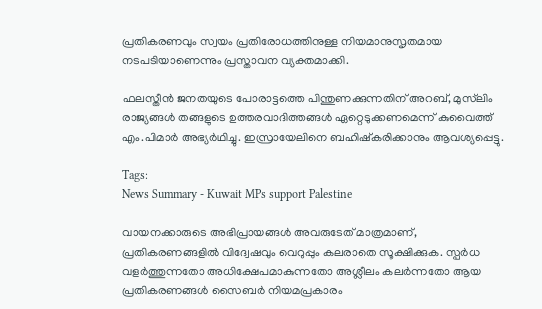പ്രതികരണവും സ്വയം പ്രതിരോധത്തിനുള്ള നിയമാനുസൃതമായ നടപടിയാണെന്നും പ്രസ്താവന വ്യക്തമാക്കി.

ഫലസ്തീൻ ജനതയുടെ പോരാട്ടത്തെ പിന്തുണക്കുന്നതിന് അറബ്, മുസ്‍ലിം രാജ്യങ്ങൾ തങ്ങളുടെ ഉത്തരവാദിത്തങ്ങൾ ഏറ്റെടുക്കണമെന്ന് കുവൈത്ത് എം.പിമാർ അഭ്യർഥിച്ചു. ഇസ്രായേലിനെ ബഹിഷ്‌കരിക്കാനും ആവശ്യപ്പെട്ടു.

Tags:
News Summary - Kuwait MPs support Palestine

വായനക്കാരുടെ അഭിപ്രായങ്ങള്‍ അവരുടേത് മാത്രമാണ്, പ്രതികരണങ്ങളിൽ വിദ്വേഷവും വെറുപ്പും കലരാതെ സൂക്ഷിക്കുക. സ്പർധ വളർത്തുന്നതോ അധിക്ഷേപമാകുന്നതോ അശ്ലീലം കലർന്നതോ ആയ പ്രതികരണങ്ങൾ സൈബർ നിയമപ്രകാരം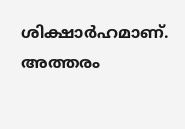ശിക്ഷാർഹമാണ്. അത്തരം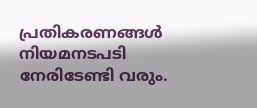പ്രതികരണങ്ങൾ നിയമനടപടി നേരിടേണ്ടി വരും.